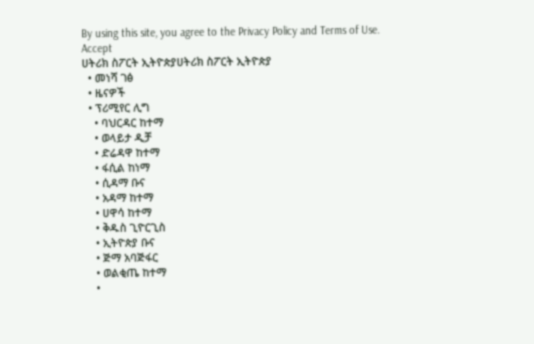By using this site, you agree to the Privacy Policy and Terms of Use.
Accept
ሀትሪክ ስፖርት ኢትዮጵያሀትሪክ ስፖርት ኢትዮጵያ
  • መነሻ ገፅ
  • ዜናዎች
  • ፕሪሚየር ሊግ
    • ባህርዳር ከተማ
    • ወላይታ ዲቻ
    • ድሬዳዋ ከተማ
    • ፋሲል ከነማ
    • ሲዳማ ቡና
    • አዳማ ከተማ
    • ሀዋሳ ከተማ
    • ቅዱስ ጊዮርጊስ
    • ኢትዮጵያ ቡና
    • ጅማ አባጅፋር
    • ወልቂጤ ከተማ
    •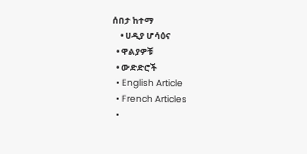ሰበታ ከተማ
    • ሀዲያ ሆሳዕና
  • ዋልያዎቹ
  • ውድድሮች
  • English Article
  • French Articles
  •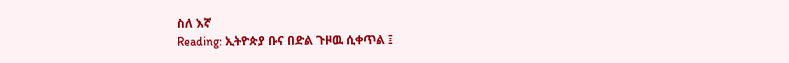ስለ እኛ
Reading: ኢትዮጵያ ቡና በድል ጉዞዉ ሲቀጥል ፤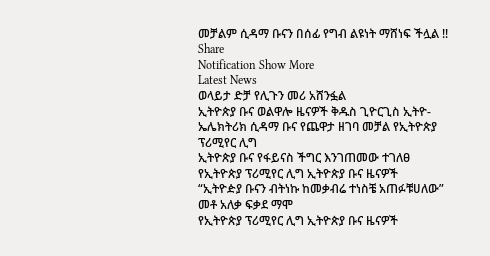መቻልም ሲዳማ ቡናን በሰፊ የግብ ልዩነት ማሸነፍ ችሏል !!
Share
Notification Show More
Latest News
ወላይታ ድቻ የሊጉን መሪ አሸንፏል
ኢትዮጵያ ቡና ወልዋሎ ዜናዎች ቅዱስ ጊዮርጊስ ኢትዮ-ኤሌክትሪክ ሲዳማ ቡና የጨዋታ ዘገባ መቻል የኢትዮጵያ ፕሪሚየር ሊግ
ኢትዮጵያ ቡና የፋይናስ ችግር እንገጠመው ተገለፀ
የኢትዮጵያ ፕሪሚየር ሊግ ኢትዮጵያ ቡና ዜናዎች
“ኢትዮዽያ ቡናን ብትነኩ ከመቃብሬ ተነስቼ አጠፉቹሀለው” መቶ አለቃ ፍቃደ ማሞ
የኢትዮጵያ ፕሪሚየር ሊግ ኢትዮጵያ ቡና ዜናዎች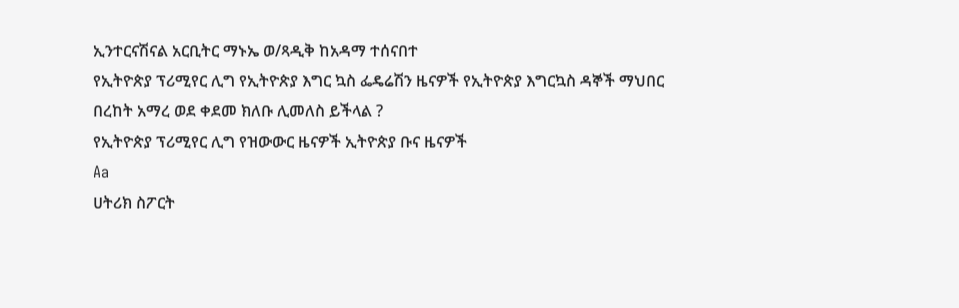ኢንተርናሽናል አርቢትር ማኑኤ ወ/ጻዲቅ ከአዳማ ተሰናበተ
የኢትዮጵያ ፕሪሚየር ሊግ የኢትዮጵያ እግር ኳስ ፌዴሬሽን ዜናዎች የኢትዮጵያ እግርኳስ ዳኞች ማህበር
በረከት አማረ ወደ ቀደመ ክለቡ ሊመለስ ይችላል ?
የኢትዮጵያ ፕሪሚየር ሊግ የዝውውር ዜናዎች ኢትዮጵያ ቡና ዜናዎች
Aa
ሀትሪክ ስፖርት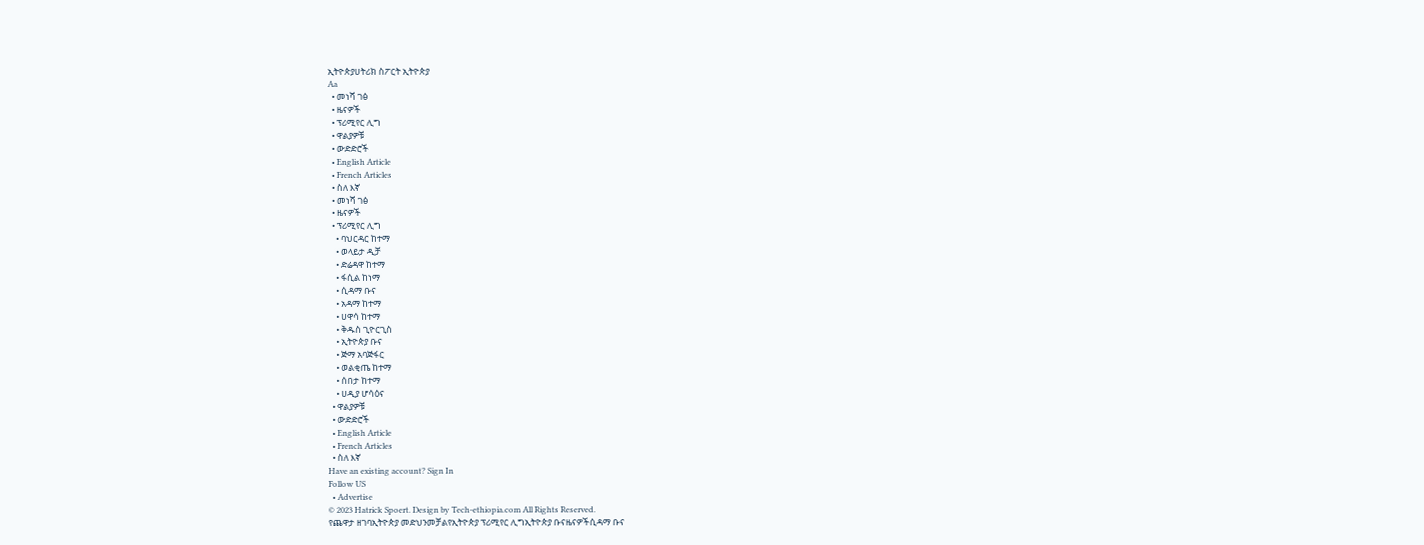ኢትዮጵያሀትሪክ ስፖርት ኢትዮጵያ
Aa
  • መነሻ ገፅ
  • ዜናዎች
  • ፕሪሚየር ሊግ
  • ዋልያዎቹ
  • ውድድሮች
  • English Article
  • French Articles
  • ስለ እኛ
  • መነሻ ገፅ
  • ዜናዎች
  • ፕሪሚየር ሊግ
    • ባህርዳር ከተማ
    • ወላይታ ዲቻ
    • ድሬዳዋ ከተማ
    • ፋሲል ከነማ
    • ሲዳማ ቡና
    • አዳማ ከተማ
    • ሀዋሳ ከተማ
    • ቅዱስ ጊዮርጊስ
    • ኢትዮጵያ ቡና
    • ጅማ አባጅፋር
    • ወልቂጤ ከተማ
    • ሰበታ ከተማ
    • ሀዲያ ሆሳዕና
  • ዋልያዎቹ
  • ውድድሮች
  • English Article
  • French Articles
  • ስለ እኛ
Have an existing account? Sign In
Follow US
  • Advertise
© 2023 Hatrick Spoert. Design by Tech-ethiopia.com All Rights Reserved.
የጨዋታ ዘገባኢትዮጵያ መድህንመቻልየኢትዮጵያ ፕሪሚየር ሊግኢትዮጵያ ቡናዜናዎችሲዳማ ቡና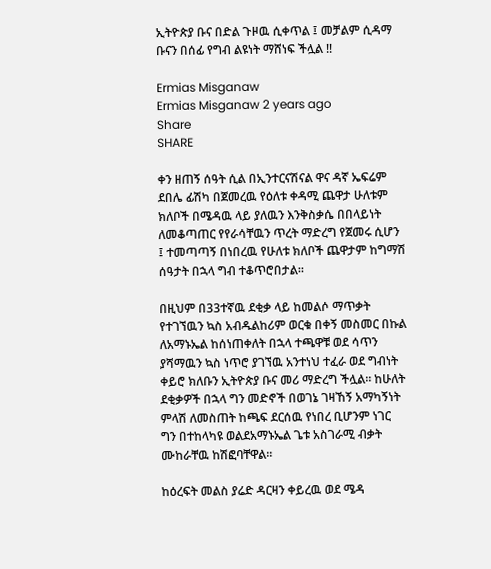ኢትዮጵያ ቡና በድል ጉዞዉ ሲቀጥል ፤ መቻልም ሲዳማ ቡናን በሰፊ የግብ ልዩነት ማሸነፍ ችሏል !!

Ermias Misganaw
Ermias Misganaw 2 years ago
Share
SHARE

ቀን ዘጠኝ ሰዓት ሲል በኢንተርናሽናል ዋና ዳኛ ኤፍሬም ደበሌ ፊሽካ በጀመረዉ የዕለቱ ቀዳሚ ጨዋታ ሁለቱም ክለቦች በሜዳዉ ላይ ያለዉን እንቅስቃሴ በበላይነት ለመቆጣጠር የየራሳቸዉን ጥረት ማድረግ የጀመሩ ሲሆን ፤ ተመጣጣኝ በነበረዉ የሁለቱ ክለቦች ጨዋታም ከግማሽ ሰዓታት በኋላ ግብ ተቆጥሮበታል።

በዚህም በ33ተኛዉ ደቂቃ ላይ ከመልሶ ማጥቃት የተገኘዉን ኳስ አብዱልከሪም ወርቁ በቀኝ መስመር በኩል ለአማኑኤል ከሰነጠቀለት በኋላ ተጫዋቹ ወደ ሳጥን ያሻማዉን ኳስ ነጥሮ ያገኘዉ አንተነህ ተፈራ ወደ ግብነት ቀይሮ ክለቡን ኢትዮጵያ ቡና መሪ ማድረግ ችሏል። ከሁለት ደቂቃዎች በኋላ ግን መድኖች በወገኔ ገዛኸኝ አማካኝነት ምላሽ ለመስጠት ከጫፍ ደርሰዉ የነበረ ቢሆንም ነገር ግን በተከላካዩ ወልደአማኑኤል ጌቱ አስገራሚ ብቃት ሙከራቸዉ ከሽፎባቸዋል።

ከዕረፍት መልስ ያሬድ ዳርዛን ቀይረዉ ወደ ሜዳ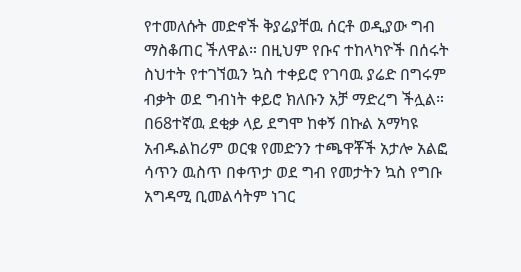የተመለሱት መድኖች ቅያሬያቸዉ ሰርቶ ወዲያው ግብ ማስቆጠር ችለዋል። በዚህም የቡና ተከላካዮች በሰሩት ስህተት የተገኘዉን ኳስ ተቀይሮ የገባዉ ያሬድ በግሩም ብቃት ወደ ግብነት ቀይሮ ክለቡን አቻ ማድረግ ችሏል። በ68ተኛዉ ደቂቃ ላይ ደግሞ ከቀኝ በኩል አማካዩ አብዱልከሪም ወርቁ የመድንን ተጫዋቾች አታሎ አልፎ ሳጥን ዉስጥ በቀጥታ ወደ ግብ የመታትን ኳስ የግቡ አግዳሚ ቢመልሳትም ነገር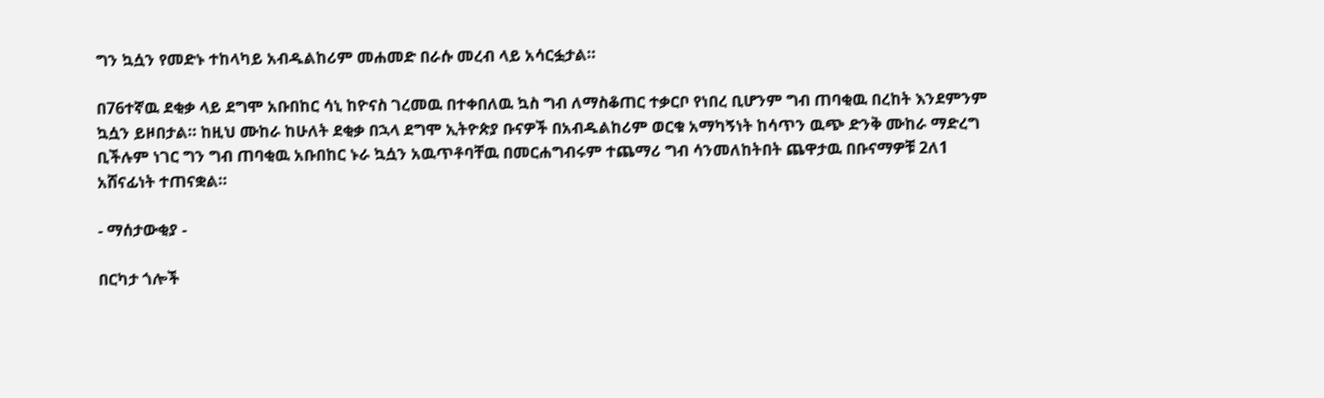ግን ኳሷን የመድኑ ተከላካይ አብዱልከሪም መሐመድ በራሱ መረብ ላይ አሳርፏታል።

በ76ተኛዉ ደቂቃ ላይ ደግሞ አቡበከር ሳኒ ከዮናስ ገረመዉ በተቀበለዉ ኳስ ግብ ለማስቆጠር ተቃርቦ የነበረ ቢሆንም ግብ ጠባቂዉ በረከት እንደምንም ኳሷን ይዞበታል። ከዚህ ሙከራ ከሁለት ደቂቃ በኋላ ደግሞ ኢትዮጵያ ቡናዎች በአብዱልከሪም ወርቁ አማካኝነት ከሳጥን ዉጭ ድንቅ ሙከራ ማድረግ ቢችሉም ነገር ግን ግብ ጠባቂዉ አቡበከር ኑራ ኳሷን አዉጥቶባቸዉ በመርሐግብሩም ተጨማሪ ግብ ሳንመለከትበት ጨዋታዉ በቡናማዎቹ 2ለ1 አሸናፊነት ተጠናቋል።

- ማሰታውቂያ -

በርካታ ጎሎች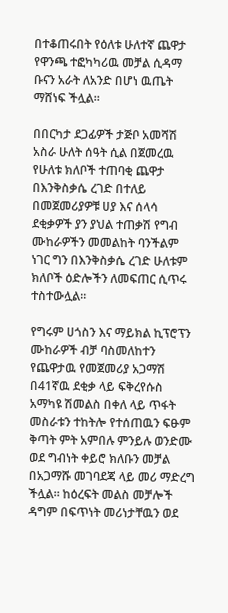በተቆጠሩበት የዕለቱ ሁለተኛ ጨዋታ የዋንጫ ተፎካካሪዉ መቻል ሲዳማ ቡናን አራት ለአንድ በሆነ ዉጤት ማሸነፍ ችሏል።

በበርካታ ደጋፊዎች ታጅቦ አመሻሽ አስራ ሁለት ሰዓት ሲል በጀመረዉ የሁለቱ ክለቦች ተጠባቂ ጨዋታ በእንቅስቃሴ ረገድ በተለይ በመጀመሪያዎቹ ሀያ እና ሰላሳ ደቂቃዎች ያን ያህል ተጠቃሽ የግብ ሙከራዎችን መመልከት ባንችልም ነገር ግን በእንቅስቃሴ ረገድ ሁለቱም ክለቦች ዕድሎችን ለመፍጠር ሲጥሩ ተስተውሏል።

የግሩም ሀጎስን እና ማይክል ኪፕሮፕን ሙከራዎች ብቻ ባስመለከተን የጨዋታዉ የመጀመሪያ አጋማሽ በ41ኛዉ ደቂቃ ላይ ፍቅረየሱስ አማካዩ ሽመልስ በቀለ ላይ ጥፋት መስራቱን ተከትሎ የተሰጠዉን ፍፁም ቅጣት ምት አምበሉ ምንይሉ ወንድሙ ወደ ግብነት ቀይሮ ክለቡን መቻል በአጋማሹ መገባደጃ ላይ መሪ ማድረግ ችሏል። ከዕረፍት መልስ መቻሎች ዳግም በፍጥነት መሪነታቸዉን ወደ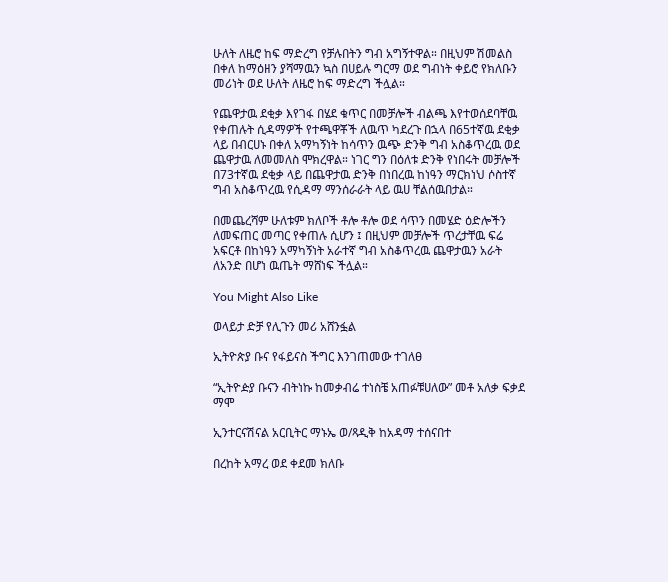ሁለት ለዜሮ ከፍ ማድረግ የቻሉበትን ግብ አግኝተዋል። በዚህም ሽመልስ በቀለ ከማዕዘን ያሻማዉን ኳስ በሀይሉ ግርማ ወደ ግብነት ቀይሮ የክለቡን መሪነት ወደ ሁለት ለዜሮ ከፍ ማድረግ ችሏል።

የጨዋታዉ ደቂቃ እየገፋ በሄደ ቁጥር በመቻሎች ብልጫ እየተወሰደባቸዉ የቀጠሉት ሲዳማዎች የተጫዋቾች ለዉጥ ካደረጉ በኋላ በ65ተኛዉ ደቂቃ ላይ በብርሀኑ በቀለ አማካኝነት ከሳጥን ዉጭ ድንቅ ግብ አስቆጥረዉ ወደ ጨዋታዉ ለመመለስ ሞክረዋል። ነገር ግን በዕለቱ ድንቅ የነበሩት መቻሎች በ73ተኛዉ ደቂቃ ላይ በጨዋታዉ ድንቅ በነበረዉ ከነዓን ማርክነህ ሶስተኛ ግብ አስቆጥረዉ የሲዳማ ማንሰራራት ላይ ዉሀ ቸልሰዉበታል።

በመጨረሻም ሁለቱም ክለቦች ቶሎ ቶሎ ወደ ሳጥን በመሄድ ዕድሎችን ለመፍጠር መጣር የቀጠሉ ሲሆን ፤ በዚህም መቻሎች ጥረታቸዉ ፍሬ አፍርቶ በከነዓን አማካኝነት አራተኛ ግብ አስቆጥረዉ ጨዋታዉን አራት ለአንድ በሆነ ዉጤት ማሸነፍ ችሏል።

You Might Also Like

ወላይታ ድቻ የሊጉን መሪ አሸንፏል

ኢትዮጵያ ቡና የፋይናስ ችግር እንገጠመው ተገለፀ

“ኢትዮዽያ ቡናን ብትነኩ ከመቃብሬ ተነስቼ አጠፉቹሀለው” መቶ አለቃ ፍቃደ ማሞ

ኢንተርናሽናል አርቢትር ማኑኤ ወ/ጻዲቅ ከአዳማ ተሰናበተ

በረከት አማረ ወደ ቀደመ ክለቡ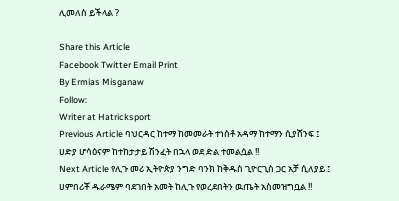ሊመለስ ይችላል ?

Share this Article
Facebook Twitter Email Print
By Ermias Misganaw
Follow:
Writer at Hatricksport
Previous Article ባህርዳር ከተማ ከመመራት ተነስቶ አዳማ ከተማን ሲያሸንፍ ፤ ሀድያ ሆሳዕናም ከተከታታይ ሽንፈት በኋላ ወደ ድል ተመልሷል !!
Next Article የሊጉ መሪ ኢትዮጵያ ንግድ ባንክ ከቅዱስ ጊዮርጊስ ጋር አቻ ሲለያይ ፤ ሀምበሪቾ ዱራሜም ባደገበት አመት ከሊጉ የወረደበትን ዉጤት አስመዝግቧል !!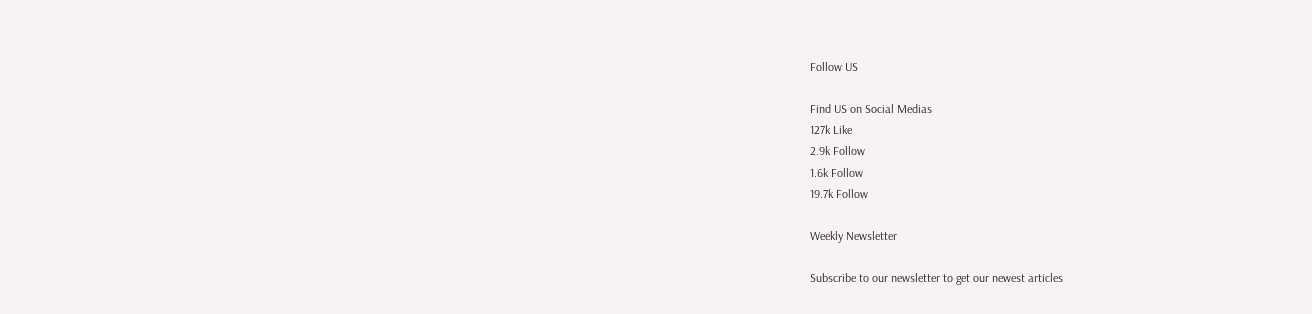Follow US

Find US on Social Medias
127k Like
2.9k Follow
1.6k Follow
19.7k Follow

Weekly Newsletter

Subscribe to our newsletter to get our newest articles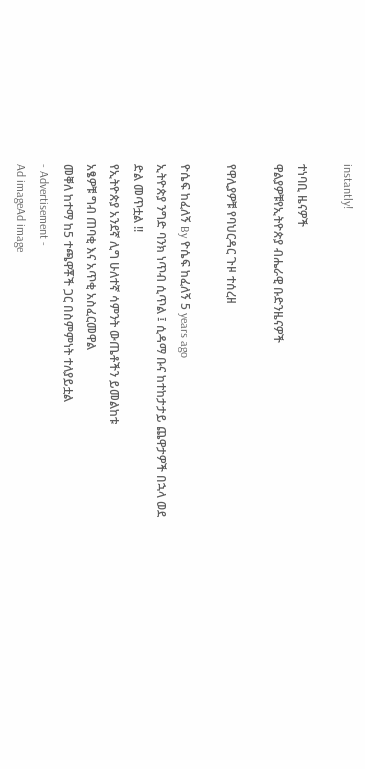instantly!

ተነባቢ ዜናዎች
ዋልያዎቹየኢትዮጵያ ብሔራዊ ቡድንዜናዎች

የዋሊያዎቹ የባህርዳር ጉዞ ተሰረዘ

ዮሴፍ ከፈለኝ By ዮሴፍ ከፈለኝ 5 years ago
ኢትዮጵያ ንግድ ባንክ ነጥብ ሲጥል ፤ ሲዳማ ቡና ከተከታታይ ጨዋታዎች በኋላ ወደ ድል መጥቷል !!
የኢትዮጵያ አንደኛ ሊግ ሁለተኛ ሳምንት ውጤቶችን ይመልከቱ
አፄዎቹ ግብ ጠባቂ እና አጥቂ አስፈርመዋል
መቐለ ከተማ ከ5 ተጫዋቾች ጋር በስምምነት ተለያይቷል
- Advertisement -
Ad imageAd image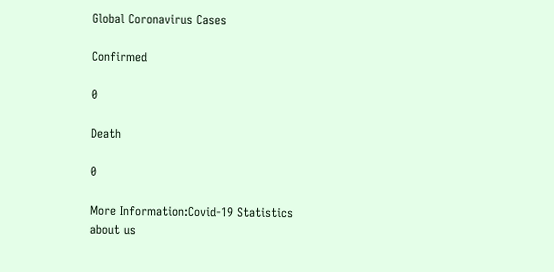Global Coronavirus Cases

Confirmed

0

Death

0

More Information:Covid-19 Statistics
about us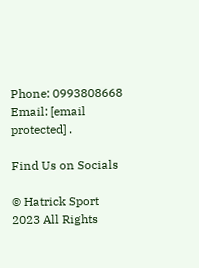Phone: 0993808668 Email: [email protected] .

Find Us on Socials

© Hatrick Sport 2023 All Rights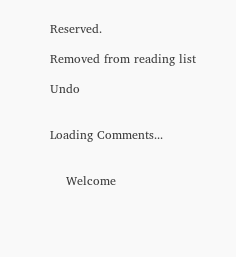Reserved.

Removed from reading list

Undo


Loading Comments...


    Welcome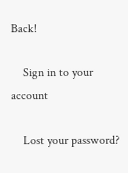Back!

    Sign in to your account

    Lost your password?